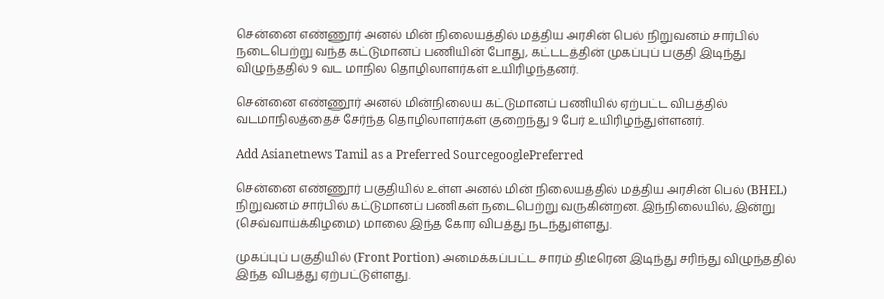சென்னை எண்ணூர் அனல் மின் நிலையத்தில் மத்திய அரசின் பெல் நிறுவனம் சார்பில் நடைபெற்று வந்த கட்டுமானப் பணியின் போது, கட்டடத்தின் முகப்புப் பகுதி இடிந்து விழுந்ததில் 9 வட மாநில தொழிலாளர்கள் உயிரிழந்தனர்.

சென்னை எண்ணூர் அனல் மின்நிலைய கட்டுமானப் பணியில் ஏற்பட்ட விபத்தில் வடமாநிலத்தைச் சேர்ந்த தொழிலாளர்கள் குறைந்து 9 பேர் உயிரிழந்துள்ளனர்.

Add Asianetnews Tamil as a Preferred SourcegooglePreferred

சென்னை எண்ணூர் பகுதியில் உள்ள அனல் மின் நிலையத்தில் மத்திய அரசின் பெல் (BHEL) நிறுவனம் சார்பில் கட்டுமானப் பணிகள் நடைபெற்று வருகின்றன. இந்நிலையில், இன்று (செவ்வாய்க்கிழமை) மாலை இந்த கோர விபத்து நடந்துள்ளது.

முகப்புப் பகுதியில் (Front Portion) அமைக்கப்பட்ட சாரம் திடீரென இடிந்து சரிந்து விழுந்ததில் இந்த விபத்து ஏற்பட்டுள்ளது.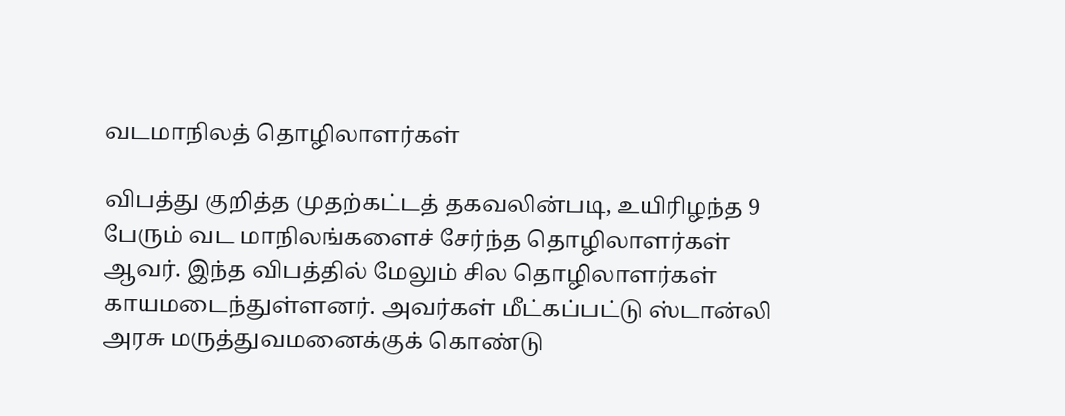வடமாநிலத் தொழிலாளர்கள்

விபத்து குறித்த முதற்கட்டத் தகவலின்படி, உயிரிழந்த 9 பேரும் வட மாநிலங்களைச் சேர்ந்த தொழிலாளர்கள் ஆவர். இந்த விபத்தில் மேலும் சில தொழிலாளர்கள் காயமடைந்துள்ளனர். அவர்கள் மீட்கப்பட்டு ஸ்டான்லி அரசு மருத்துவமனைக்குக் கொண்டு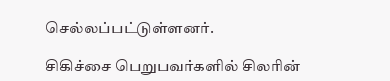செல்லப்பட்டுள்ளனர்.

சிகிச்சை பெறுபவர்களில் சிலரின்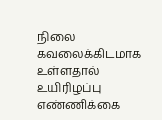நிலை கவலைக்கிடமாக உள்ளதால் உயிரிழப்பு எண்ணிக்கை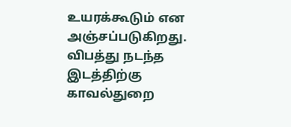உயரக்கூடும் என அஞ்சப்படுகிறது. விபத்து நடந்த இடத்திற்கு காவல்துறை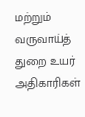மற்றும் வருவாய்த் துறை உயர் அதிகாரிகள்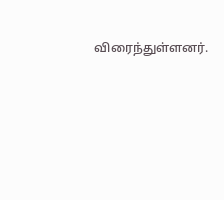விரைந்துள்ளனர்.